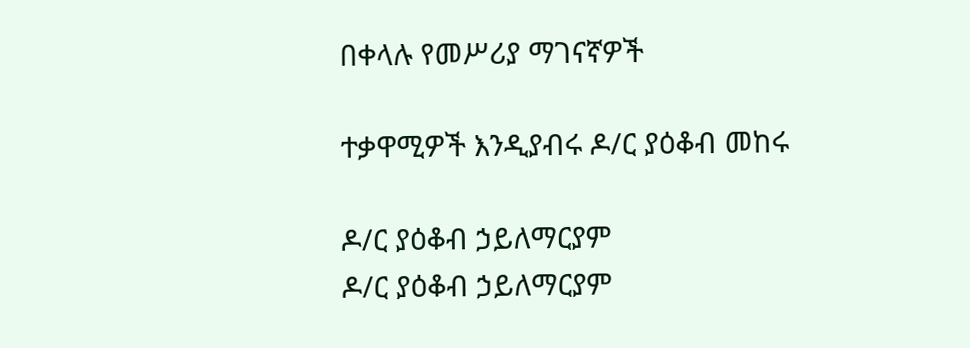በቀላሉ የመሥሪያ ማገናኛዎች

ተቃዋሚዎች እንዲያብሩ ዶ/ር ያዕቆብ መከሩ

ዶ/ር ያዕቆብ ኃይለማርያም
ዶ/ር ያዕቆብ ኃይለማርያም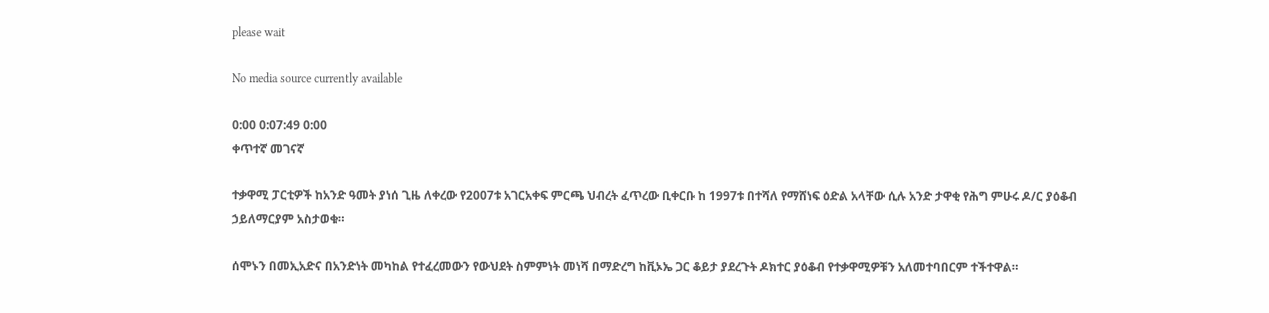please wait

No media source currently available

0:00 0:07:49 0:00
ቀጥተኛ መገናኛ

ተቃዋሚ ፓርቲዎች ከአንድ ዓመት ያነሰ ጊዜ ለቀረው የ2007ቱ አገርአቀፍ ምርጫ ህብረት ፈጥረው ቢቀርቡ ከ 1997ቱ በተሻለ የማሸነፍ ዕድል አላቸው ሲሉ አንድ ታዋቂ የሕግ ምሁሩ ዶ/ር ያዕቆብ ኃይለማርያም አስታወቁ።

ሰሞኑን በመኢአድና በአንድነት መካከል የተፈረመውን የውህደት ስምምነት መነሻ በማድረግ ከቪኦኤ ጋር ቆይታ ያደረጉት ዶክተር ያዕቆብ የተቃዋሚዎቹን አለመተባበርም ተችተዋል።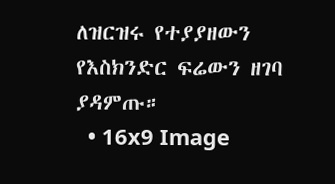ለዝርዝሩ የተያያዘውን የእስክንድር ፍሬውን ዘገባ ያዳምጡ።
  • 16x9 Image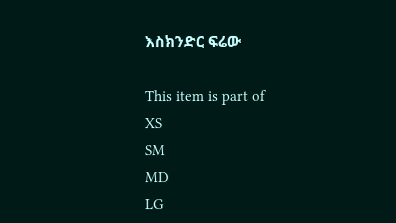እስክንድር ፍሬው

This item is part of
XS
SM
MD
LG